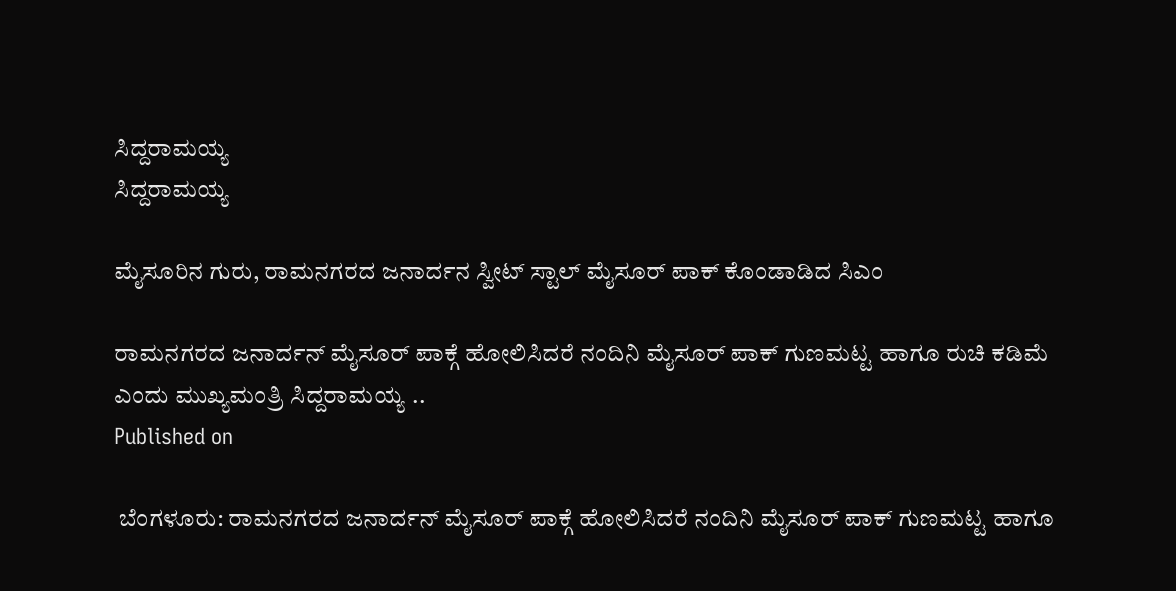ಸಿದ್ದರಾಮಯ್ಯ
ಸಿದ್ದರಾಮಯ್ಯ

ಮೈಸೂರಿನ ಗುರು, ರಾಮನಗರದ ಜನಾರ್ದನ ಸ್ವೀಟ್ ಸ್ಟಾಲ್ ಮೈಸೂರ್ ಪಾಕ್ ಕೊಂಡಾಡಿದ ಸಿಎಂ

ರಾಮನಗರದ ಜನಾರ್ದನ್ ಮೈಸೂರ್ ಪಾಕ್ಗೆ ಹೋಲಿಸಿದರೆ ನಂದಿನಿ ಮೈಸೂರ್ ಪಾಕ್ ಗುಣಮಟ್ಟ ಹಾಗೂ ರುಚಿ ಕಡಿಮೆ ಎಂದು ಮುಖ್ಯಮಂತ್ರಿ ಸಿದ್ದರಾಮಯ್ಯ ..
Published on

 ಬೆಂಗಳೂರು: ರಾಮನಗರದ ಜನಾರ್ದನ್ ಮೈಸೂರ್ ಪಾಕ್ಗೆ ಹೋಲಿಸಿದರೆ ನಂದಿನಿ ಮೈಸೂರ್ ಪಾಕ್ ಗುಣಮಟ್ಟ ಹಾಗೂ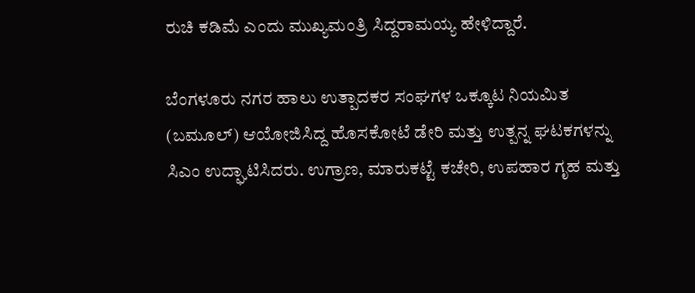ರುಚಿ ಕಡಿಮೆ ಎಂದು ಮುಖ್ಯಮಂತ್ರಿ ಸಿದ್ದರಾಮಯ್ಯ ಹೇಳಿದ್ದಾರೆ.

ಬೆಂಗಳೂರು ನಗರ ಹಾಲು ಉತ್ಪಾದಕರ ಸಂಘಗಳ ಒಕ್ಕೂಟ ನಿಯಮಿತ (ಬಮೂಲ್) ಆಯೋಜಿಸಿದ್ದ ಹೊಸಕೋಟೆ ಡೇರಿ ಮತ್ತು ಉತ್ಪನ್ನ ಘಟಕಗಳನ್ನು ಸಿಎಂ ಉದ್ಘಾಟಿಸಿದರು. ಉಗ್ರಾಣ, ಮಾರುಕಟ್ಟೆ ಕಚೇರಿ, ಉಪಹಾರ ಗೃಹ ಮತ್ತು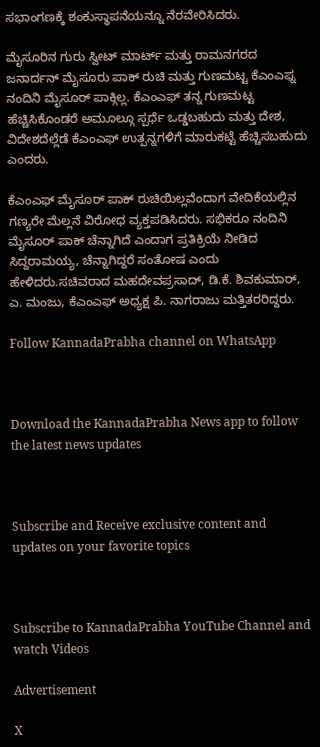ಸಭಾಂಗಣಕ್ಕೆ ಶಂಕುಸ್ಥಾಪನೆಯನ್ನೂ ನೆರವೇರಿಸಿದರು.

ಮೈಸೂರಿನ ಗುರು ಸ್ವೀಟ್ ಮಾರ್ಟ್ ಮತ್ತು ರಾಮನಗರದ ಜನಾರ್ದನ್ ಮೈಸೂರು ಪಾಕ್ ರುಚಿ ಮತ್ತು ಗುಣಮಟ್ಟ ಕೆಎಂಎಫ್ನ ನಂದಿನಿ ಮೈಸೂರ್ ಪಾಕ್ಗಿಲ್ಲ. ಕೆಎಂಎಫ್ ತನ್ನ ಗುಣಮಟ್ಟ ಹೆಚ್ಚಿಸಿಕೊಂಡರೆ ಅಮೂಲ್ಗೂ ಸ್ಪರ್ಧೆ ಒಡ್ಡಬಹುದು ಮತ್ತು ದೇಶ, ವಿದೇಶದೆಲ್ಲೆಡೆ ಕೆಎಂಎಫ್ ಉತ್ಪನ್ನಗಳಿಗೆ ಮಾರುಕಟ್ಟೆ ಹೆಚ್ಚಿಸಬಹುದು ಎಂದರು.

ಕೆಎಂಎಫ್ ಮೈಸೂರ್ ಪಾಕ್ ರುಚಿಯಿಲ್ಲವೆಂದಾಗ ವೇದಿಕೆಯಲ್ಲಿನ ಗಣ್ಯರೇ ಮೆಲ್ಲನೆ ವಿರೋಧ ವ್ಯಕ್ತಪಡಿಸಿದರು. ಸಭಿಕರೂ ನಂದಿನಿ ಮೈಸೂರ್ ಪಾಕ್ ಚೆನ್ನಾಗಿದೆ ಎಂದಾಗ ಪ್ರತಿಕ್ರಿಯೆ ನೀಡಿದ ಸಿದ್ದರಾಮಯ್ಯ, ಚೆನ್ನಾಗಿದ್ದರೆ ಸಂತೋಷ ಎಂದು ಹೇಳಿದರು.ಸಚಿವರಾದ ಮಹದೇವಪ್ರಸಾದ್, ಡಿ.ಕೆ. ಶಿವಕುಮಾರ್, ಎ. ಮಂಜು, ಕೆಎಂಎಫ್ ಅಧ್ಯಕ್ಷ ಪಿ. ನಾಗರಾಜು ಮತ್ತಿತರರಿದ್ದರು.

Follow KannadaPrabha channel on WhatsApp



Download the KannadaPrabha News app to follow the latest news updates



Subscribe and Receive exclusive content and updates on your favorite topics



Subscribe to KannadaPrabha YouTube Channel and watch Videos

Advertisement

X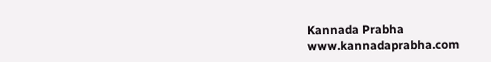Kannada Prabha
www.kannadaprabha.com